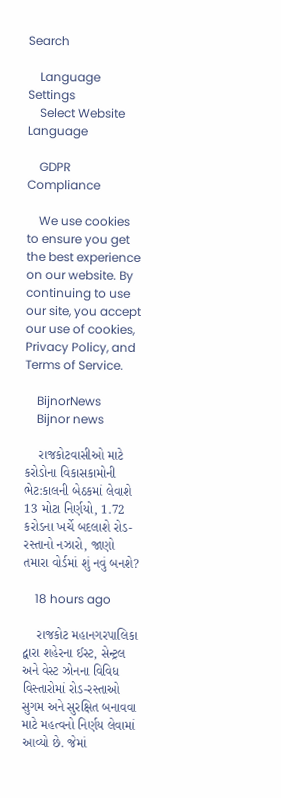Search

    Language Settings
    Select Website Language

    GDPR Compliance

    We use cookies to ensure you get the best experience on our website. By continuing to use our site, you accept our use of cookies, Privacy Policy, and Terms of Service.

    BijnorNews
    Bijnor news

    રાજકોટવાસીઓ માટે કરોડોના વિકાસકામોની ભેટ:કાલની બેઠકમાં લેવાશે 13 મોટા નિર્ણયો, 1.72 કરોડના ખર્ચે બદલાશે રોડ-રસ્તાનો નઝારો, જાણો તમારા વોર્ડમાં શું નવું બનશે?

    18 hours ago

    રાજકોટ મહાનગરપાલિકા દ્વારા શહેરના ઈસ્ટ, સેન્ટ્રલ અને વેસ્ટ ઝોનના વિવિધ વિસ્તારોમાં રોડ-રસ્તાઓ સુગમ અને સુરક્ષિત બનાવવા માટે મહત્વનો નિર્ણય લેવામાં આવ્યો છે. જેમાં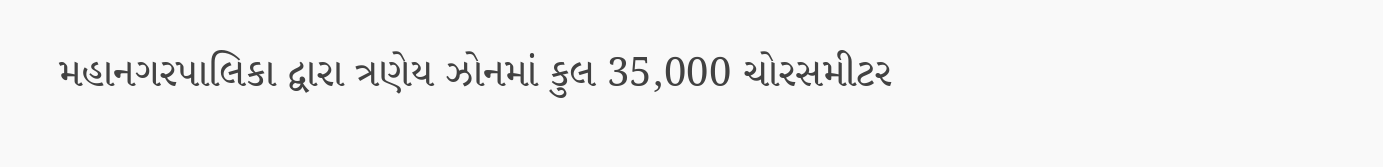મહાનગરપાલિકા દ્વારા ત્રણેય ઝોનમાં કુલ 35,000 ચોરસમીટર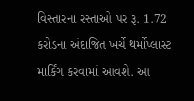વિસ્તારના રસ્તાઓ પર રૂ. 1.72 કરોડના અંદાજિત ખર્ચે થર્મોપ્લાસ્ટ માર્કિંગ કરવામાં આવશે. આ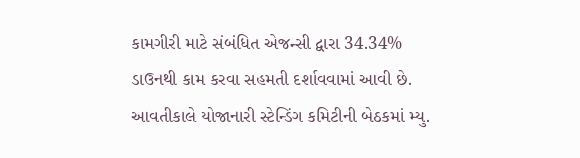કામગીરી માટે સંબંધિત એજન્સી દ્વારા 34.34% ડાઉનથી કામ કરવા સહમતી દર્શાવવામાં આવી છે. આવતીકાલે યોજાનારી સ્ટેન્ડિંગ કમિટીની બેઠકમાં મ્યુ.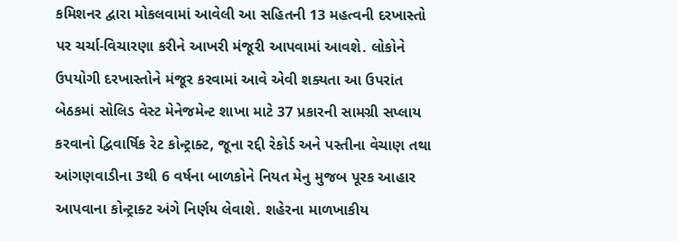કમિશનર દ્વારા મોકલવામાં આવેલી આ સહિતની 13 મહત્વની દરખાસ્તો પર ચર્ચા-વિચારણા કરીને આખરી મંજૂરી આપવામાં આવશે. લોકોને ઉપયોગી દરખાસ્તોને મંજૂર કરવામાં આવે એવી શક્યતા આ ઉપરાંત બેઠકમાં સોલિડ વેસ્ટ મેનેજમેન્ટ શાખા માટે 37 પ્રકારની સામગ્રી સપ્લાય કરવાનો દ્વિવાર્ષિક રેટ કોન્ટ્રાક્ટ, જૂના રદ્દી રેકોર્ડ અને પસ્તીના વેચાણ તથા આંગણવાડીના 3થી 6 વર્ષના બાળકોને નિયત મેનુ મુજબ પૂરક આહાર આપવાના કોન્ટ્રાક્ટ અંગે નિર્ણય લેવાશે. શહેરના માળખાકીય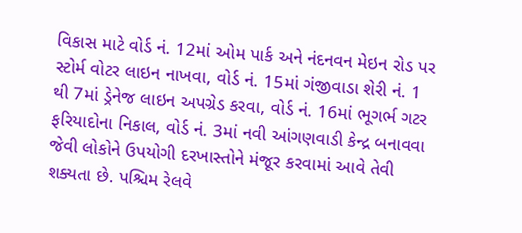વિકાસ માટે વોર્ડ નં. 12માં ઓમ પાર્ક અને નંદનવન મેઇન રોડ પર સ્ટોર્મ વોટર લાઇન નાખવા, વોર્ડ નં. 15માં ગંજીવાડા શેરી નં. 1 થી 7માં ડ્રેનેજ લાઇન અપગ્રેડ કરવા, વોર્ડ નં. 16માં ભૂગર્ભ ગટર ફરિયાદોના નિકાલ, વોર્ડ નં. 3માં નવી આંગણવાડી કેન્દ્ર બનાવવા જેવી લોકોને ઉપયોગી દરખાસ્તોને મંજૂર કરવામાં આવે તેવી શક્યતા છે. પશ્ચિમ રેલવે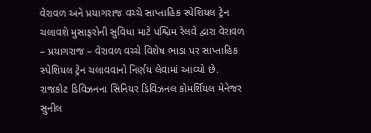વેરાવળ અને પ્રયાગરાજ વચ્ચે સાપ્તાહિક સ્પેશિયલ ટ્રેન ચલાવશે મુસાફરોની સુવિધા માટે પશ્ચિમ રેલવે દ્વારા વેરાવળ – પ્રયાગરાજ – વેરાવળ વચ્ચે વિશેષ ભાડા પર સાપ્તાહિક સ્પેશિયલ ટ્રેન ચલાવવાનો નિર્ણય લેવામાં આવ્યો છે. રાજકોટ ડિવિઝનના સિનિયર ડિવિઝનલ કોમર્શિયલ મેનેજર સુનીલ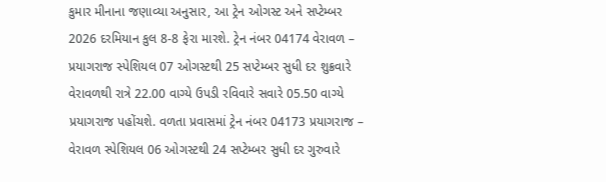કુમાર મીનાના જણાવ્યા અનુસાર, આ ટ્રેન ઓગસ્ટ અને સપ્ટેમ્બર 2026 દરમિયાન કુલ 8-8 ફેરા મારશે. ટ્રેન નંબર 04174 વેરાવળ – પ્રયાગરાજ સ્પેશિયલ 07 ઓગસ્ટથી 25 સપ્ટેમ્બર સુધી દર શુક્રવારે વેરાવળથી રાત્રે 22.00 વાગ્યે ઉપડી રવિવારે સવારે 05.50 વાગ્યે પ્રયાગરાજ પહોંચશે. વળતા પ્રવાસમાં ટ્રેન નંબર 04173 પ્રયાગરાજ – વેરાવળ સ્પેશિયલ 06 ઓગસ્ટથી 24 સપ્ટેમ્બર સુધી દર ગુરુવારે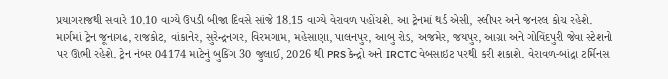પ્રયાગરાજથી સવારે 10.10 વાગ્યે ઉપડી બીજા દિવસે સાંજે 18.15 વાગ્યે વેરાવળ પહોંચશે. આ ટ્રેનમાં થર્ડ એસી, સ્લીપર અને જનરલ કોચ રહેશે. માર્ગમાં ટ્રેન જૂનાગઢ, રાજકોટ, વાંકાનેર, સુરેન્દ્રનગર, વિરમગામ, મહેસાણા, પાલનપુર, આબુ રોડ, અજમેર, જયપુર, આગ્રા અને ગોવિંદપુરી જેવા સ્ટેશનો પર ઊભી રહેશે. ટ્રેન નંબર 04174 માટેનું બુકિંગ 30 જુલાઈ, 2026 થી PRS કેન્દ્રો અને IRCTC વેબસાઇટ પરથી કરી શકાશે. વેરાવળ-બાંદ્રા ટર્મિનસ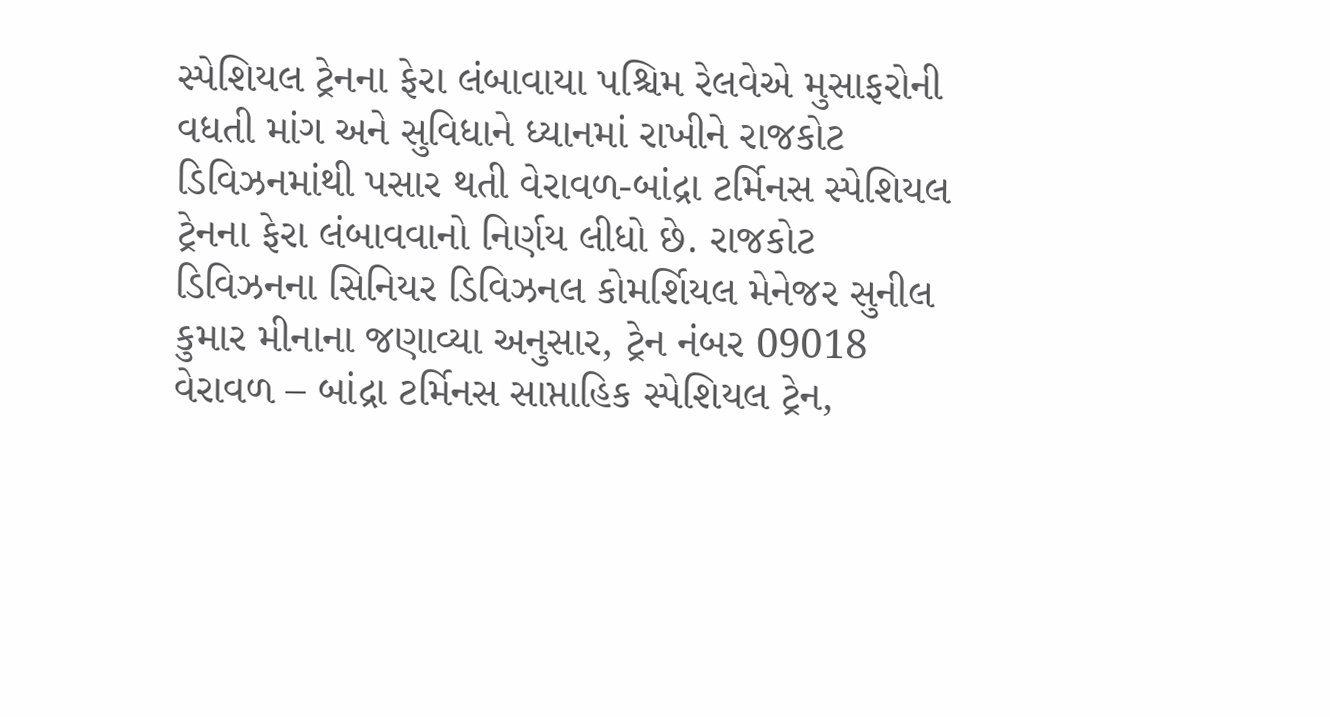સ્પેશિયલ ટ્રેનના ફેરા લંબાવાયા પશ્ચિમ રેલવેએ મુસાફરોની વધતી માંગ અને સુવિધાને ધ્યાનમાં રાખીને રાજકોટ ડિવિઝનમાંથી પસાર થતી વેરાવળ-બાંદ્રા ટર્મિનસ સ્પેશિયલ ટ્રેનના ફેરા લંબાવવાનો નિર્ણય લીધો છે. રાજકોટ ડિવિઝનના સિનિયર ડિવિઝનલ કોમર્શિયલ મેનેજર સુનીલ કુમાર મીનાના જણાવ્યા અનુસાર, ટ્રેન નંબર 09018 વેરાવળ – બાંદ્રા ટર્મિનસ સાપ્તાહિક સ્પેશિયલ ટ્રેન,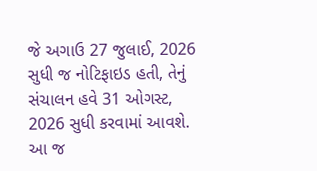જે અગાઉ 27 જુલાઈ, 2026 સુધી જ નોટિફાઇડ હતી, તેનું સંચાલન હવે 31 ઓગસ્ટ, 2026 સુધી કરવામાં આવશે. આ જ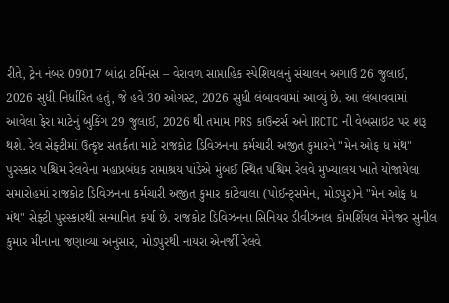રીતે, ટ્રેન નંબર 09017 બાંદ્રા ટર્મિનસ – વેરાવળ સાપ્તાહિક સ્પેશિયલનું સંચાલન અગાઉ 26 જુલાઈ, 2026 સુધી નિર્ધારિત હતું, જે હવે 30 ઓગસ્ટ, 2026 સુધી લંબાવવામાં આવ્યું છે. આ લંબાવવામાં આવેલા ફેરા માટેનું બુકિંગ 29 જુલાઈ, 2026 થી તમામ PRS કાઉન્ટર્સ અને IRCTC ની વેબસાઇટ પર શરૂ થશે. રેલ સેફ્ટીમાં ઉત્કૃષ્ટ સતર્કતા માટે રાજકોટ ડિવિઝનના કર્મચારી અજીત કુમારને "મેન ઓફ ધ મંથ" પુરસ્કાર પશ્ચિમ રેલવેના મહાપ્રબંધક રામાશ્રય પાંડેએ મુંબઈ સ્થિત પશ્ચિમ રેલવે મુખ્યાલય ખાતે યોજાયેલા સમારોહમાં રાજકોટ ડિવિઝનના કર્મચારી અજીત કુમાર કાંટેવાલા (પોઈન્ટ્સમેન, મોડપુર)ને "મેન ઓફ ધ મંથ" સેફ્ટી પુરસ્કારથી સન્માનિત કર્યા છે. રાજકોટ ડિવિઝનના સિનિયર ડીવીઝનલ કોમર્શિયલ મેનેજર સુનીલ કુમાર મીનાના જણાવ્યા અનુસાર, મોડપુરથી નાયરા એનર્જી રેલવે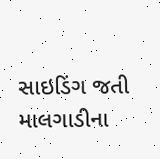સાઇડિંગ જતી માલગાડીના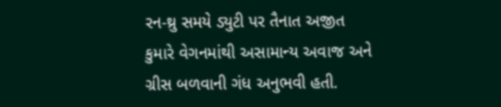રન-થ્રુ સમયે ડ્યુટી પર તૈનાત અજીત કુમારે વેગનમાંથી અસામાન્ય અવાજ અને ગ્રીસ બળવાની ગંધ અનુભવી હતી.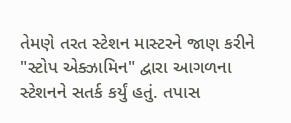તેમણે તરત સ્ટેશન માસ્ટરને જાણ કરીને "સ્ટોપ એક્ઝામિન" દ્વારા આગળના સ્ટેશનને સતર્ક કર્યું હતું. તપાસ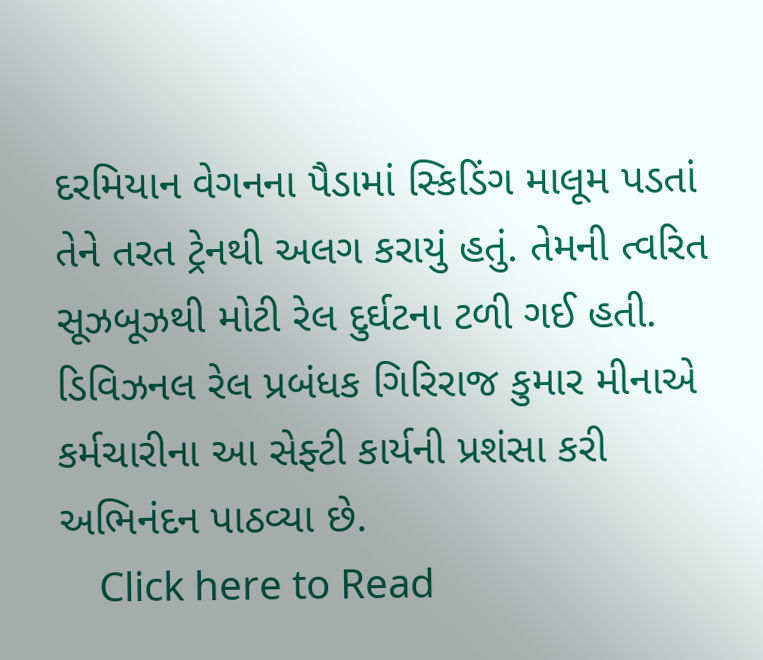દરમિયાન વેગનના પૈડામાં સ્કિડિંગ માલૂમ પડતાં તેને તરત ટ્રેનથી અલગ કરાયું હતું. તેમની ત્વરિત સૂઝબૂઝથી મોટી રેલ દુર્ઘટના ટળી ગઈ હતી. ડિવિઝનલ રેલ પ્રબંધક ગિરિરાજ કુમાર મીનાએ કર્મચારીના આ સેફ્ટી કાર્યની પ્રશંસા કરી અભિનંદન પાઠવ્યા છે.
    Click here to Read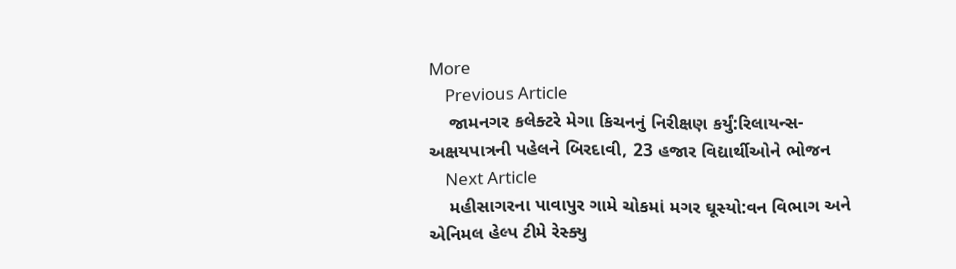More
    Previous Article
    જામનગર કલેક્ટરે મેગા કિચનનું નિરીક્ષણ કર્યું:રિલાયન્સ-અક્ષયપાત્રની પહેલને બિરદાવી, 23 હજાર વિદ્યાર્થીઓને ભોજન
    Next Article
    મહીસાગરના પાવાપુર ગામે ચોકમાં મગર ઘૂસ્યો:વન વિભાગ અને એનિમલ હેલ્પ ટીમે રેસ્ક્યુ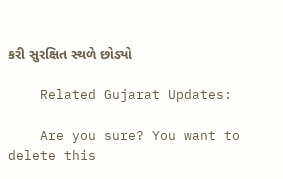કરી સુરક્ષિત સ્થળે છોડ્યો

    Related Gujarat Updates:

    Are you sure? You want to delete this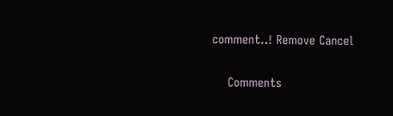comment..! Remove Cancel

    Comments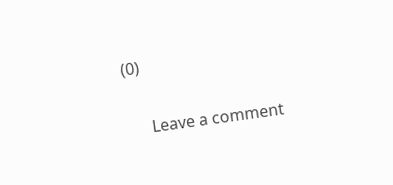(0)

      Leave a comment